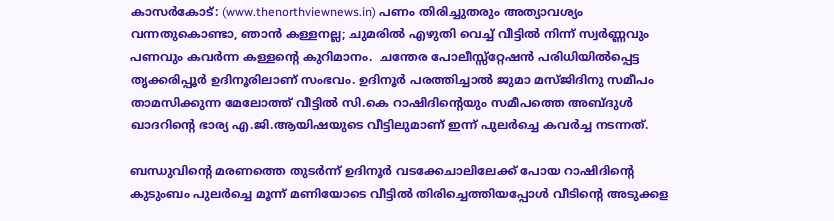കാസര്‍കോട്: (www.thenorthviewnews.in) പണം തിരിച്ചുതരും അത്യാവശ്യം വന്നതുകൊണ്ടാ, ഞാന്‍ കള്ളനല്ല; ചുമരില്‍ എഴുതി വെച്ച് വീട്ടില്‍ നിന്ന് സ്വര്‍ണ്ണവും പണവും കവര്‍ന്ന കള്ളന്റെ കുറിമാനം.  ചന്തേര പോലീസ്സ്‌റ്റേഷന്‍ പരിധിയില്‍പ്പെട്ട തൃക്കരിപ്പൂര്‍ ഉദിനൂരിലാണ് സംഭവം. ഉദിനൂര്‍ പരത്തിച്ചാല്‍ ജുമാ മസ്ജിദിനു സമീപം താമസിക്കുന്ന മേലോത്ത് വീട്ടില്‍ സി.കെ റാഷിദിന്റെയും സമീപത്തെ അബ്ദുള്‍ ഖാദറിന്റെ ഭാര്യ എ.ജി.ആയിഷയുടെ വീട്ടിലുമാണ് ഇന്ന് പുലര്‍ച്ചെ കവര്‍ച്ച നടന്നത്.

ബന്ധുവിന്റെ മരണത്തെ തുടര്‍ന്ന് ഉദിനൂര്‍ വടക്കേചാലിലേക്ക് പോയ റാഷിദിന്റെ കുടുംബം പുലര്‍ച്ചെ മൂന്ന് മണിയോടെ വീട്ടില്‍ തിരിച്ചെത്തിയപ്പോള്‍ വീടിന്റെ അടുക്കള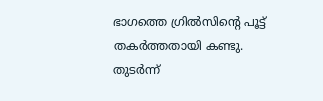ഭാഗത്തെ ഗ്രില്‍സിന്റെ പൂട്ട് തകര്‍ത്തതായി കണ്ടു.
തുടര്‍ന്ന്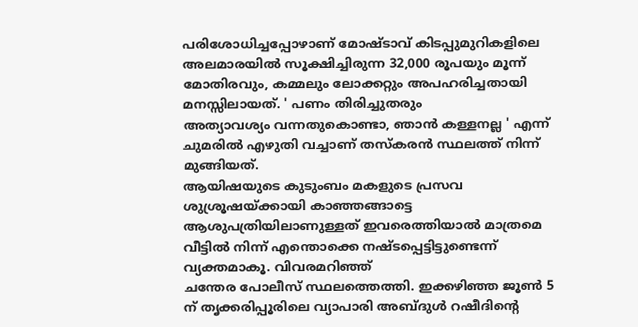പരിശോധിച്ചപ്പോഴാണ് മോഷ്ടാവ് കിടപ്പുമുറികളിലെ അലമാരയില്‍ സൂക്ഷിച്ചിരുന്ന 32,000 രൂപയും മൂന്ന് മോതിരവും, കമ്മലും ലോക്കറ്റും അപഹരിച്ചതായി മനസ്സിലായത്. ' പണം തിരിച്ചുതരും
അത്യാവശ്യം വന്നതുകൊണ്ടാ, ഞാന്‍ കള്ളനല്ല ' എന്ന് ചുമരില്‍ എഴുതി വച്ചാണ് തസ്‌കരന്‍ സ്ഥലത്ത് നിന്ന് മുങ്ങിയത്.
ആയിഷയുടെ കുടുംബം മകളുടെ പ്രസവ ശുശ്രൂഷയ്ക്കായി കാഞ്ഞങ്ങാട്ടെ ആശുപത്രിയിലാണുള്ളത് ഇവരെത്തിയാല്‍ മാത്രമെ വീട്ടില്‍ നിന്ന് എന്തൊക്കെ നഷ്ടപ്പെട്ടിട്ടുണ്ടെന്ന് വ്യക്തമാകൂ. വിവരമറിഞ്ഞ്
ചന്തേര പോലീസ് സ്ഥലത്തെത്തി. ഇക്കഴിഞ്ഞ ജൂണ്‍ 5 ന് തൃക്കരിപ്പൂരിലെ വ്യാപാരി അബ്ദുള്‍ റഷീദിന്റെ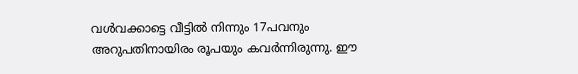വള്‍വക്കാട്ടെ വീട്ടില്‍ നിന്നും 17പവനും അറുപതിനായിരം രൂപയും കവര്‍ന്നിരുന്നു. ഈ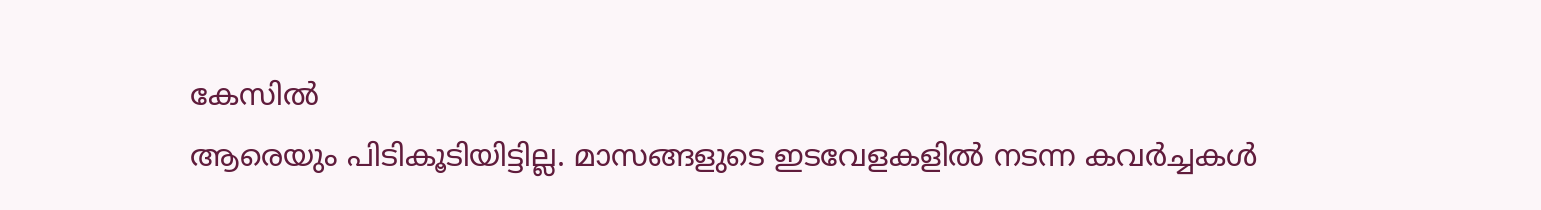കേസില്‍
ആരെയും പിടികൂടിയിട്ടില്ല. മാസങ്ങളുടെ ഇടവേളകളില്‍ നടന്ന കവര്‍ച്ചകള്‍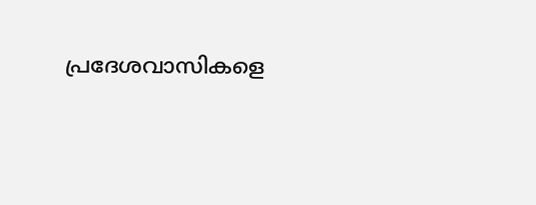പ്രദേശവാസികളെ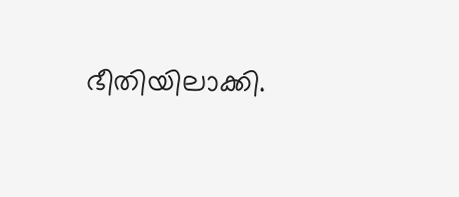ഭീതിയിലാക്കി.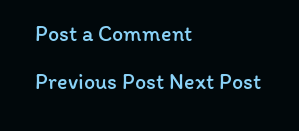Post a Comment

Previous Post Next Post